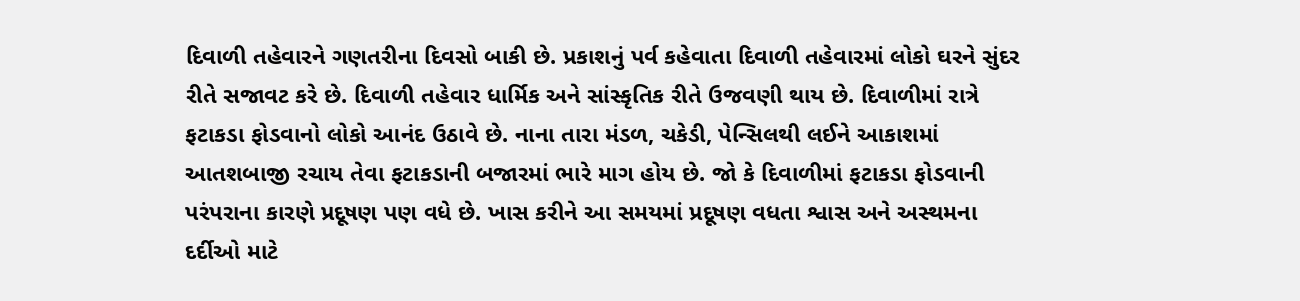દિવાળી તહેવારને ગણતરીના દિવસો બાકી છે. પ્રકાશનું પર્વ કહેવાતા દિવાળી તહેવારમાં લોકો ઘરને સુંદર રીતે સજાવટ કરે છે. દિવાળી તહેવાર ધાર્મિક અને સાંસ્કૃતિક રીતે ઉજવણી થાય છે. દિવાળીમાં રાત્રે ફટાકડા ફોડવાનો લોકો આનંદ ઉઠાવે છે. નાના તારા મંડળ, ચકેડી, પેન્સિલથી લઈને આકાશમાં આતશબાજી રચાય તેવા ફટાકડાની બજારમાં ભારે માગ હોય છે. જો કે દિવાળીમાં ફટાકડા ફોડવાની પરંપરાના કારણે પ્રદૂષણ પણ વધે છે. ખાસ કરીને આ સમયમાં પ્રદૂષણ વધતા શ્વાસ અને અસ્થમના દર્દીઓ માટે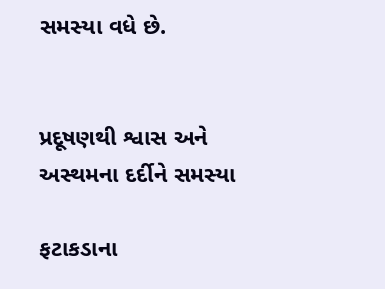સમસ્યા વધે છે.


પ્રદૂષણથી શ્વાસ અને અસ્થમના દર્દીને સમસ્યા

ફટાકડાના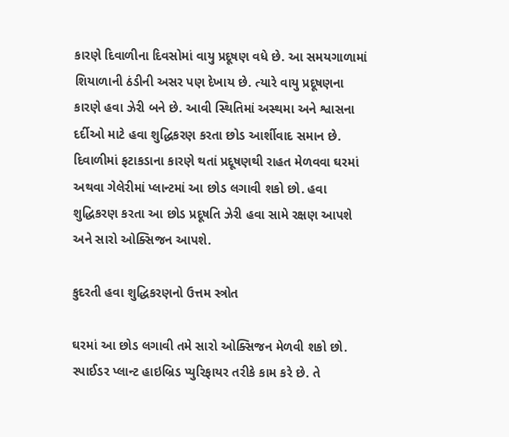કારણે દિવાળીના દિવસોમાં વાયુ પ્રદૂષણ વધે છે. આ સમયગાળામાં શિયાળાની ઠંડીની અસર પણ દેખાય છે. ત્યારે વાયુ પ્રદૂષણના કારણે હવા ઝેરી બને છે. આવી સ્થિતિમાં અસ્થમા અને શ્વાસના દર્દીઓ માટે હવા શુદ્ધિકરણ કરતા છોડ આર્શીવાદ સમાન છે. દિવાળીમાં ફટાકડાના કારણે થતાં પ્રદૂષણથી રાહત મેળવવા ઘરમાં અથવા ગેલેરીમાં પ્લાન્ટમાં આ છોડ લગાવી શકો છો. હવા શુદ્ધિકરણ કરતા આ છોડ પ્રદૂષતિ ઝેરી હવા સામે રક્ષણ આપશે અને સારો ઓક્સિજન આપશે.

કુદરતી હવા શુદ્ધિકરણનો ઉત્તમ સ્ત્રોત

ઘરમાં આ છોડ લગાવી તમે સારો ઓક્સિજન મેળવી શકો છો. સ્પાઈડર પ્લાન્ટ હાઇબ્રિડ પ્યુરિફાયર તરીકે કામ કરે છે. તે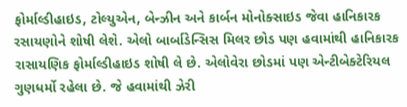ફોર્માલ્ડીહાઇડ, ટોલ્યુએન, બેન્ઝીન અને કાર્બન મોનોક્સાઇડ જેવા હાનિકારક રસાયણોને શોષી લેશે. એલો બાર્બાડેન્સિસ મિલર છોડ પણ હવામાંથી હાનિકારક રાસાયણિક ફોર્માલ્ડીહાઇડ શોષી લે છે. એલોવેરા છોડમાં પણ એન્ટીબેક્ટેરિયલ ગુણધર્મો રહેલા છે. જે હવામાંથી ઝેરી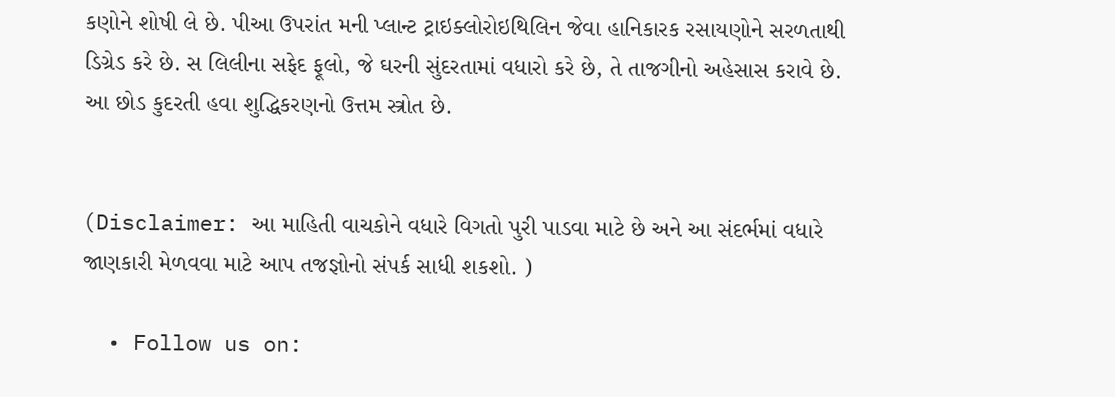કણોને શોષી લે છે. પીઆ ઉપરાંત મની પ્લાન્ટ ટ્રાઇક્લોરોઇથિલિન જેવા હાનિકારક રસાયણોને સરળતાથી ડિગ્રેડ કરે છે. સ લિલીના સફેદ ફૂલો, જે ઘરની સુંદરતામાં વધારો કરે છે, તે તાજગીનો અહેસાસ કરાવે છે. આ છોડ કુદરતી હવા શુદ્ધિકરણનો ઉત્તમ સ્ત્રોત છે.


(Disclaimer: આ માહિતી વાચકોને વધારે વિગતો પુરી પાડવા માટે છે અને આ સંદર્ભમાં વધારે જાણકારી મેળવવા માટે આપ તજજ્ઞોનો સંપર્ક સાધી શકશો. )

  • Follow us on: